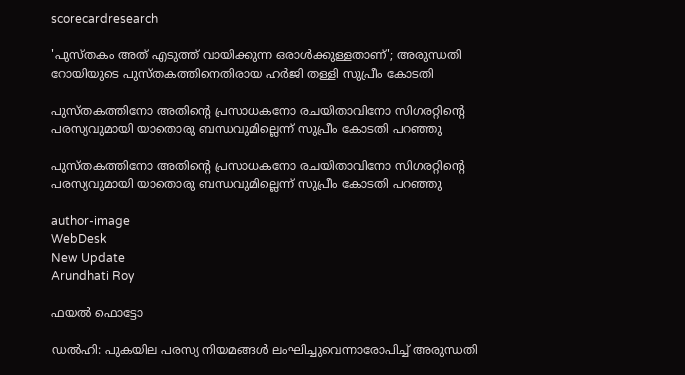scorecardresearch

'പുസ്തകം അത് എടുത്ത് വായിക്കുന്ന ഒരാൾക്കുള്ളതാണ്'; അരുന്ധതി റോയിയുടെ പുസ്തകത്തിനെതിരായ ഹര്‍ജി തള്ളി സുപ്രീം കോടതി

പുസ്തകത്തിനോ അതിന്റെ പ്രസാധകനോ രചയിതാവിനോ സിഗരറ്റിന്റെ പരസ്യവുമായി യാതൊരു ബന്ധവുമില്ലെന്ന് സുപ്രീം കോടതി പറഞ്ഞു

പുസ്തകത്തിനോ അതിന്റെ പ്രസാധകനോ രചയിതാവിനോ സിഗരറ്റിന്റെ പരസ്യവുമായി യാതൊരു ബന്ധവുമില്ലെന്ന് സുപ്രീം കോടതി പറഞ്ഞു

author-image
WebDesk
New Update
Arundhati Roy

ഫയൽ ഫൊട്ടോ

ഡൽഹി: പുകയില പരസ്യ നിയമങ്ങൾ ലംഘിച്ചുവെന്നാരോപിച്ച് അരുന്ധതി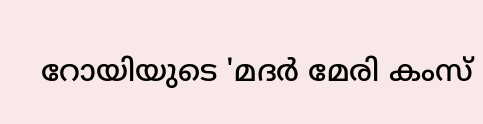റോയിയുടെ 'മദർ മേരി കംസ്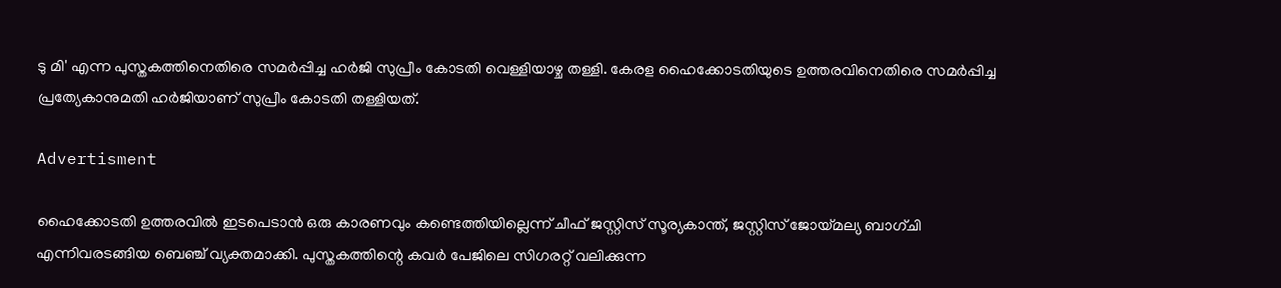ടു മി' എന്ന പുസ്തകത്തിനെതിരെ സമർപ്പിച്ച ഹർജി സുപ്രീം കോടതി വെള്ളിയാഴ്ച തള്ളി. കേരള ഹൈക്കോടതിയുടെ ഉത്തരവിനെതിരെ സമർപ്പിച്ച പ്രത്യേകാനുമതി ഹർജിയാണ് സുപ്രീം കോടതി തള്ളിയത്.

Advertisment

ഹൈക്കോടതി ഉത്തരവിൽ ഇടപെടാൻ ഒരു കാരണവും കണ്ടെത്തിയില്ലെന്ന് ചീഫ് ജസ്റ്റിസ് സൂര്യകാന്ത്, ജസ്റ്റിസ് ജോയ്മല്യ ബാഗ്ചി എന്നിവരടങ്ങിയ ബെഞ്ച് വ്യക്തമാക്കി. പുസ്തകത്തിന്റെ കവർ പേജിലെ സിഗരറ്റ് വലിക്കുന്ന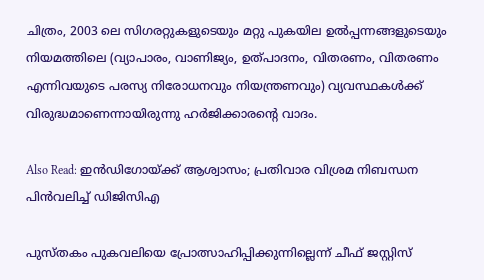ചിത്രം, 2003 ലെ സിഗരറ്റുകളുടെയും മറ്റു പുകയില ഉൽപ്പന്നങ്ങളുടെയും നിയമത്തിലെ (വ്യാപാരം, വാണിജ്യം, ഉത്പാദനം, വിതരണം, വിതരണം എന്നിവയുടെ പരസ്യ നിരോധനവും നിയന്ത്രണവും) വ്യവസ്ഥകൾക്ക് വിരുദ്ധമാണെന്നായിരുന്നു ഹർജിക്കാരന്റെ വാദം.

Also Read: ഇൻഡിഗോയ്ക്ക് ആശ്വാസം; പ്രതിവാര വിശ്രമ നിബന്ധന പിൻവലിച്ച് ഡിജിസിഎ

പുസ്തകം പുകവലിയെ പ്രോത്സാഹിപ്പിക്കുന്നില്ലെന്ന് ചീഫ് ജസ്റ്റിസ്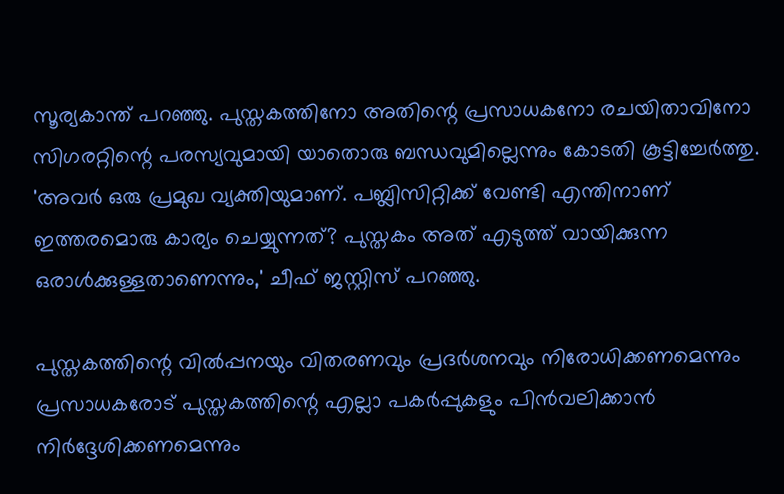സൂര്യകാന്ത് പറഞ്ഞു. പുസ്തകത്തിനോ അതിന്റെ പ്രസാധകനോ രചയിതാവിനോ സിഗരറ്റിന്റെ പരസ്യവുമായി യാതൊരു ബന്ധവുമില്ലെന്നും കോടതി കൂട്ടിച്ചേർത്തു. 'അവർ ഒരു പ്രമുഖ വ്യക്തിയുമാണ്. പബ്ലിസിറ്റിക്ക് വേണ്ടി എന്തിനാണ് ഇത്തരമൊരു കാര്യം ചെയ്യുന്നത്? പുസ്തകം അത് എടുത്ത് വായിക്കുന്ന ഒരാൾക്കുള്ളതാണെന്നും,' ചീഫ് ജസ്റ്റിസ് പറഞ്ഞു.

പുസ്തകത്തിന്റെ വിൽപ്പനയും വിതരണവും പ്രദർശനവും നിരോധിക്കണമെന്നും പ്രസാധകരോട് പുസ്തകത്തിന്റെ എല്ലാ പകർപ്പുകളും പിൻവലിക്കാൻ നിർദ്ദേശിക്കണമെന്നും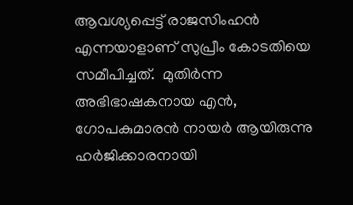ആവശ്യപ്പെട്ട് രാജസിംഹൻ എന്നയാളാണ് സുപ്രീം കോടതിയെ സമീപിച്ചത്.  മുതിർന്ന അഭിഭാഷകനായ എൻ, ഗോപകുമാരൻ നായർ ആയിരുന്നു ഹർജിക്കാരനായി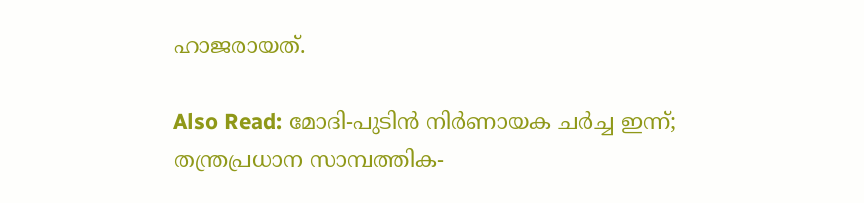ഹാജരായത്.

Also Read: മോദി-പുടിൻ നിർണായക ചർച്ച ഇന്ന്; തന്ത്രപ്രധാന സാമ്പത്തിക-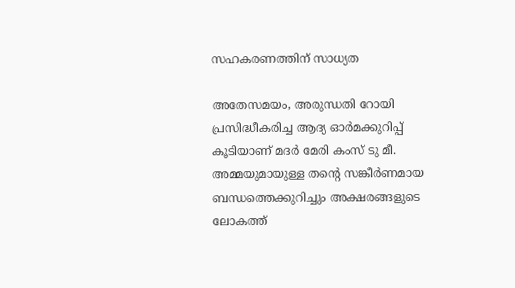സഹകരണത്തിന് സാധ്യത

അതേസമയം, അരുന്ധതി റോയി പ്രസിദ്ധീകരിച്ച ആദ്യ ഓർമക്കുറിപ്പ് കൂടിയാണ് മദർ മേരി കംസ് ടു മീ. അമ്മയുമായുള്ള തന്റെ സങ്കീർണമായ ബന്ധത്തെക്കുറിച്ചും അക്ഷരങ്ങളുടെ ലോകത്ത്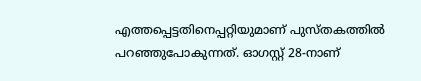എത്തപ്പെട്ടതിനെപ്പറ്റിയുമാണ് പുസ്തകത്തിൽ പറഞ്ഞുപോകുന്നത്. ഓഗസ്റ്റ് 28-നാണ്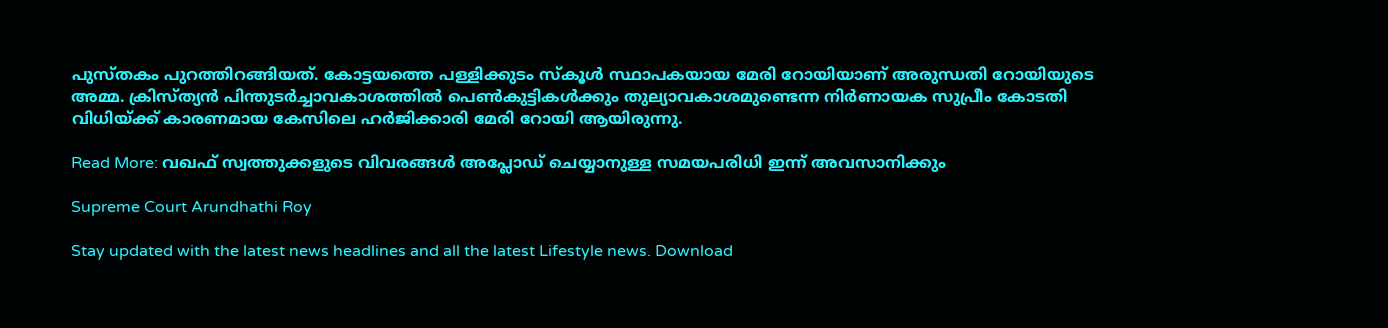പുസ്തകം പുറത്തിറങ്ങിയത്. കോട്ടയത്തെ പള്ളിക്കുടം സ്‌കൂൾ സ്ഥാപകയായ മേരി റോയിയാണ് അരുന്ധതി റോയിയുടെ അമ്മ. ക്രിസ്ത്യൻ പിന്തുടർച്ചാവകാശത്തിൽ പെൺകുട്ടികൾക്കും തുല്യാവകാശമുണ്ടെന്ന നിർണായക സുപ്രീം കോടതി വിധിയ്ക്ക് കാരണമായ കേസിലെ ഹർജിക്കാരി മേരി റോയി ആയിരുന്നു.

Read More: വഖഫ് സ്വത്തുക്കളുടെ വിവരങ്ങൾ അപ്ലോഡ് ചെയ്യാനുള്ള സമയപരിധി ഇന്ന് അവസാനിക്കും

Supreme Court Arundhathi Roy

Stay updated with the latest news headlines and all the latest Lifestyle news. Download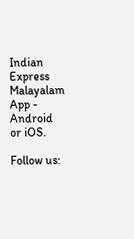Indian Express Malayalam App - Android or iOS.

Follow us: